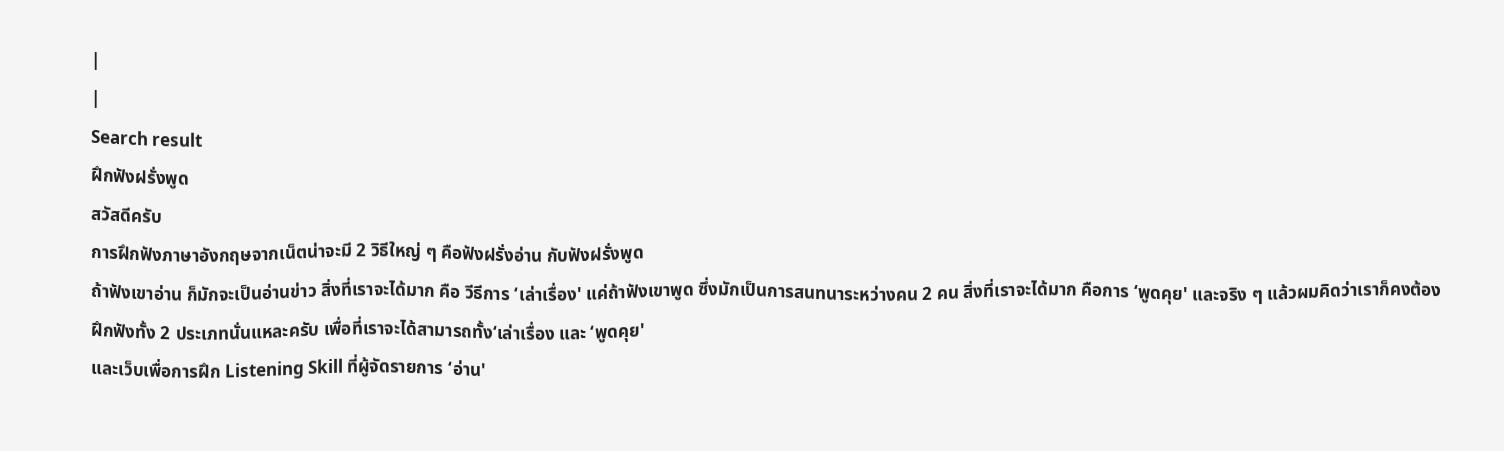|
|
Search result
ฝึกฟังฝรั่งพูด
สวัสดีครับ
การฝึกฟังภาษาอังกฤษจากเน็ตน่าจะมี 2 วิธีใหญ่ ๆ คือฟังฝรั่งอ่าน กับฟังฝรั่งพูด
ถ้าฟังเขาอ่าน ก็มักจะเป็นอ่านข่าว สิ่งที่เราจะได้มาก คือ วีธีการ ‘เล่าเรื่อง' แค่ถ้าฟังเขาพูด ซึ่งมักเป็นการสนทนาระหว่างคน 2 คน สิ่งที่เราจะได้มาก คือการ ‘พูดคุย' และจริง ๆ แล้วผมคิดว่าเราก็คงต้องฝึกฟังทั้ง 2 ประเภทนั่นแหละครับ เพื่อที่เราจะได้สามารถทั้ง‘เล่าเรื่อง และ ‘พูดคุย'
และเว็บเพื่อการฝึก Listening Skill ที่ผู้จัดรายการ ‘อ่าน'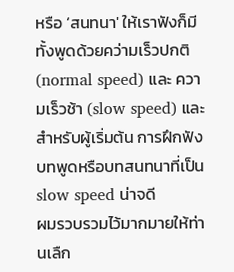หรือ ‘สนทนา' ให้เราฟังก็มีทั้งพูดด้วยคว่ามเร็วปกติ (normal speed) และ ความเร็วช้า (slow speed) และสำหรับผู้เริ่มต้น การฝึกฟังบทพูดหรือบทสนทนาที่เป็น slow speed น่าจดี
ผมรวบรวมไว้มากมายให้ท่านเลืก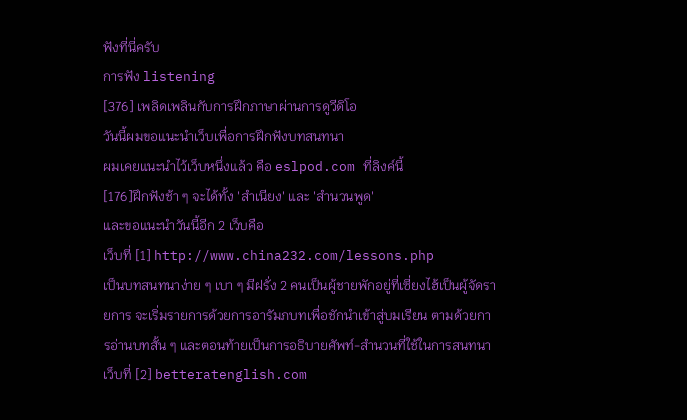ฟังที่นี่ครับ
การฟัง listening
[376] เพลิดเพลินกับการฝึกภาษาผ่านการดูวีดิโอ
วันนี้ผมขอแนะนำเว็บเพื่อการฝึกฟังบทสนทนา
ผมเคยแนะนำไว้เว็บหนึ่งแล้ว คือ eslpod.com ที่ลิงค์นี้
[176]ฝึกฟังช้า ๆ จะได้ทั้ง 'สำเนียง' และ 'สำนวนพูด'
และขอแนะนำวันนี้อีก 2 เว็บคือ
เว็บที่ [1] http://www.china232.com/lessons.php
เป็นบทสนทนาง่าย ๆ เบา ๆ มีฝรั่ง 2 คนเป็นผู้ชายพักอยู่ที่เซี่ยงไฮ้เป็นผู้จัดรายการ จะเริ่มรายการด้วยการอารัมภบทเพื่อชักนำเข้าสู่บมเรียน ตามด้วยการอ่านบทสั้น ๆ และตอนท้ายเป็นการอธิบายศัพท์-สำนวนที่ใช้ในการสนทนา
เว็บที่ [2] betteratenglish.com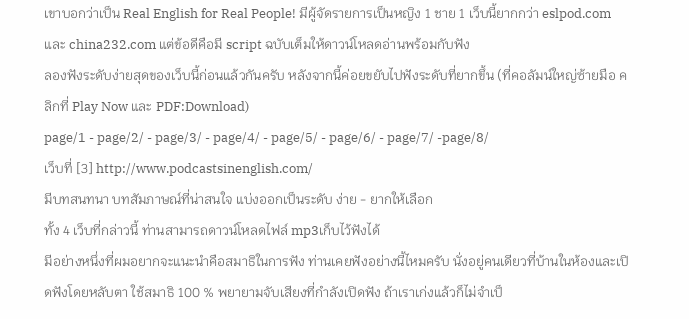เขาบอกว่าเป็น Real English for Real People! มีผู้จัดรายการเป็นหญิง 1 ชาย 1 เว็บนี้ยากกว่า eslpod.com และ china232.com แต่ข้อดีคือมี script ฉบับเต็มให้ดาวน์โหลดอ่านพร้อมกับฟัง
ลองฟังระดับง่ายสุดของเว็บนี้ก่อนแล้วกันครับ หลังจากนี้ค่อยขยับไปฟังระดับที่ยากขึ้น (ที่คอลัมน์ใหญ่ซ้ายมือ คลิกที่ Play Now และ PDF:Download)
page/1 - page/2/ - page/3/ - page/4/ - page/5/ - page/6/ - page/7/ -page/8/
เว็บที่ [3] http://www.podcastsinenglish.com/
มีบทสนทนา บทสัมภาษณ์ที่น่าสนใจ แบ่งออกเป็นระดับ ง่าย - ยากให้เลือก
ทั้ง 4 เว็บที่กล่าวนี้ ท่านสามารถดาวน์โหลดไฟล์ mp3เก็บไว้ฟังได้
มีอย่างหนึ่งที่ผมอยากจะแนะนำคือสมาธิในการฟัง ท่านเคยฟังอย่างนี้ไหมครับ นั่งอยู่คนเดียวที่บ้านในห้องและเปิดฟังโดยหลับตา ใช้สมาธิ 100 % พยายามจับเสียงที่กำลังเปิดฟัง ถ้าเราเก่งแล้วก็ไม่จำเป็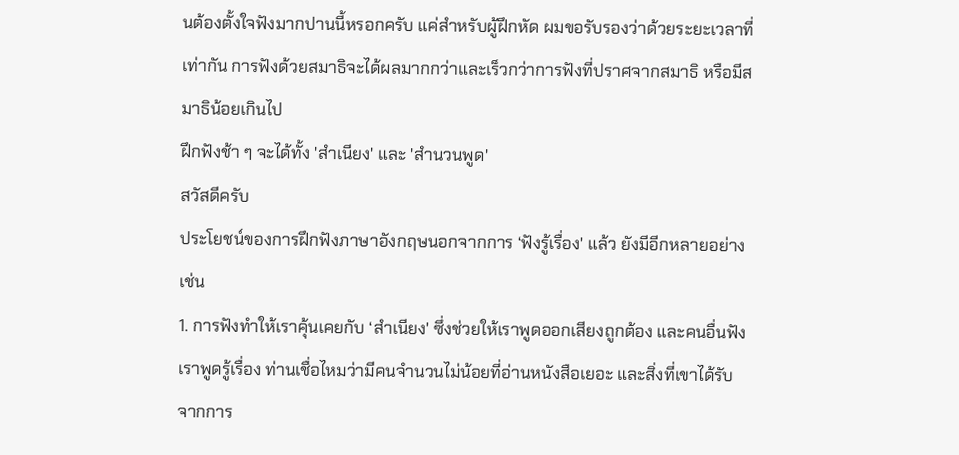นต้องตั้งใจฟังมากปานนี้หรอกครับ แค่สำหรับผู้ฝึกหัด ผมขอรับรองว่าด้วยระยะเวลาที่เท่ากัน การฟังด้วยสมาธิจะได้ผลมากกว่าและเร็วกว่าการฟังที่ปราศจากสมาธิ หรือมีสมาธิน้อยเกินไป
ฝึกฟังช้า ๆ จะได้ทั้ง 'สำเนียง' และ 'สำนวนพูด'
สวัสดีครับ
ประโยชน์ของการฝึกฟังภาษาอังกฤษนอกจากการ ‘ฟังรู้เรื่อง' แล้ว ยังมีอีกหลายอย่าง เช่น
1. การฟังทำให้เราคุ้นเคยกับ ‘สำเนียง' ซึ่งช่วยให้เราพูดออกเสียงถูกต้อง และคนอื่นฟังเราพูดรู้เรื่อง ท่านเชื่อไหมว่ามีคนจำนวนไม่น้อยที่อ่านหนังสือเยอะ และสิ่งที่เขาได้รับจากการ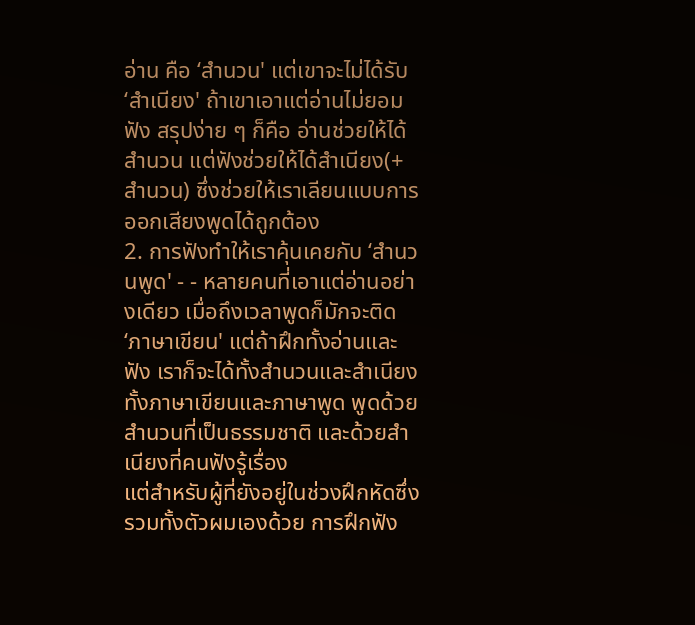อ่าน คือ ‘สำนวน' แต่เขาจะไม่ได้รับ ‘สำเนียง' ถ้าเขาเอาแต่อ่านไม่ยอมฟัง สรุปง่าย ๆ ก็คือ อ่านช่วยให้ได้สำนวน แต่ฟังช่วยให้ได้สำเนียง(+สำนวน) ซึ่งช่วยให้เราเลียนแบบการออกเสียงพูดได้ถูกต้อง
2. การฟังทำให้เราคุ้นเคยกับ ‘สำนวนพูด' - - หลายคนที่เอาแต่อ่านอย่างเดียว เมื่อถึงเวลาพูดก็มักจะติด ‘ภาษาเขียน' แต่ถ้าฝึกทั้งอ่านและฟัง เราก็จะได้ทั้งสำนวนและสำเนียง ทั้งภาษาเขียนและภาษาพูด พูดด้วยสำนวนที่เป็นธรรมชาติ และด้วยสำเนียงที่คนฟังรู้เรื่อง
แต่สำหรับผู้ที่ยังอยู่ในช่วงฝึกหัดซึ่งรวมทั้งตัวผมเองด้วย การฝึกฟัง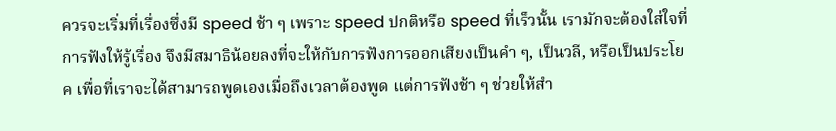ควรจะเริ่มที่เรื่องซึ่งมี speed ช้า ๆ เพราะ speed ปกติหรือ speed ที่เร็วนั้น เรามักจะต้องใส่ใจที่การฟังให้รู้เรื่อง จึงมีสมาธิน้อยลงที่จะให้กับการฟังการออกเสียงเป็นคำ ๆ, เป็นวลี, หรือเป็นประโยค เพื่อที่เราจะได้สามารถพูดเองเมื่อถึงเวลาต้องพูด แต่การฟังช้า ๆ ช่วยให้สำ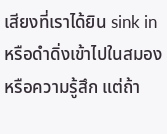เสียงที่เราได้ยิน sink in หรือดำดิ่งเข้าไปในสมองหรือความรู้สึก แต่ถ้า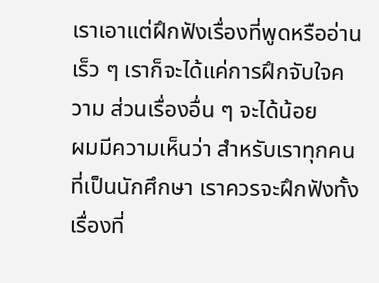เราเอาแต่ฝึกฟังเรื่องที่พูดหรืออ่านเร็ว ๆ เราก็จะได้แค่การฝึกจับใจความ ส่วนเรื่องอื่น ๆ จะได้น้อย
ผมมีความเห็นว่า สำหรับเราทุกคนที่เป็นนักศึกษา เราควรจะฝึกฟังทั้งเรื่องที่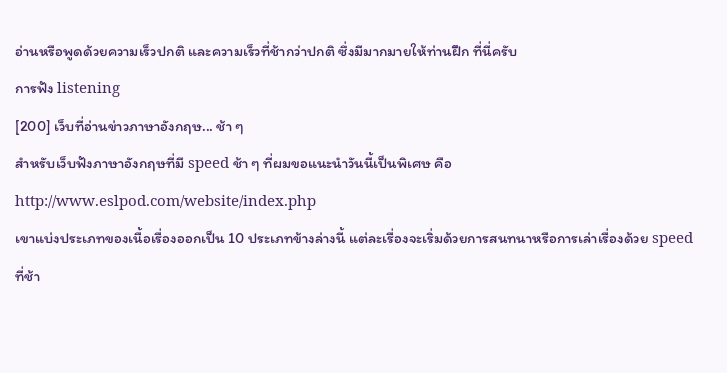อ่านหรือพูดด้วยความเร็วปกติ และความเร็วที่ช้ากว่าปกติ ซึ่งมีมากมายให้ท่านฝึก ที่นี่ครับ
การฟัง listening
[200] เว็บที่อ่านข่าวภาษาอังกฤษ... ช้า ๆ
สำหรับเว็บฟังภาษาอังกฤษที่มี speed ช้า ๆ ที่ผมขอแนะนำวันนี้เป็นพิเศษ คือ http://www.eslpod.com/website/index.php
เขาแบ่งประเภทของเนื้อเรื่องออกเป็น 10 ประเภทข้างล่างนี้ แต่ละเรื่องจะเริ่มด้วยการสนทนาหรือการเล่าเรื่องด้วย speed ที่ช้า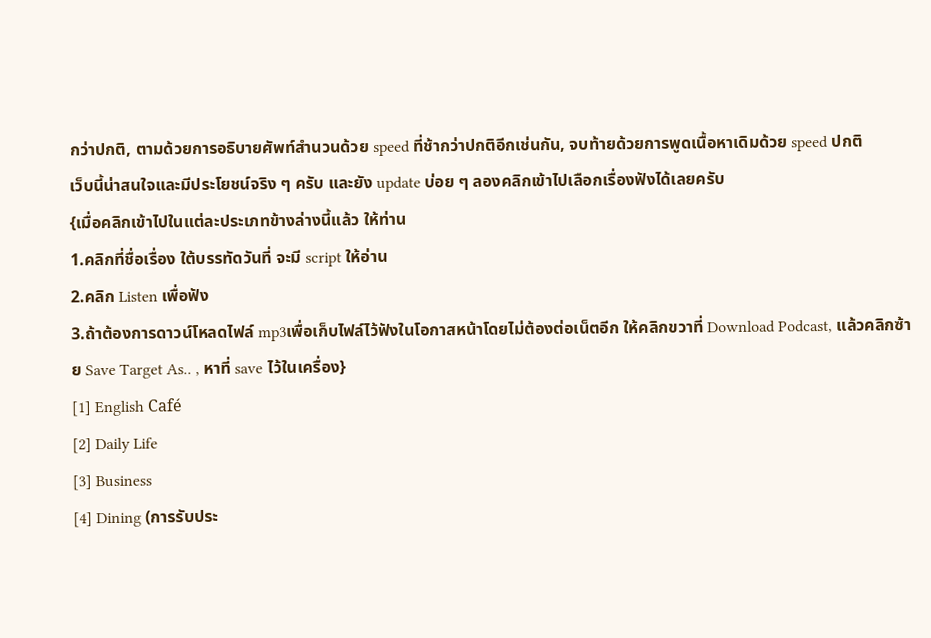กว่าปกติ, ตามด้วยการอธิบายศัพท์สำนวนด้วย speed ที่ช้ากว่าปกติอีกเช่นกัน, จบท้ายด้วยการพูดเนื้อหาเดิมด้วย speed ปกติ
เว็บนี้น่าสนใจและมีประโยชน์จริง ๆ ครับ และยัง update บ่อย ๆ ลองคลิกเข้าไปเลือกเรื่องฟังได้เลยครับ
{เมื่อคลิกเข้าไปในแต่ละประเภทข้างล่างนี้แล้ว ให้ท่าน
1.คลิกที่ชื่อเรื่อง ใต้บรรทัดวันที่ จะมี script ให้อ่าน
2.คลิก Listen เพื่อฟัง
3.ถ้าต้องการดาวน์โหลดไฟล์ mp3เพื่อเก็บไฟล์ไว้ฟังในโอกาสหน้าโดยไม่ต้องต่อเน็ตอีก ให้คลิกขวาที่ Download Podcast, แล้วคลิกซ้าย Save Target As.. , หาที่ save ไว้ในเครื่อง}
[1] English Café
[2] Daily Life
[3] Business
[4] Dining (การรับประ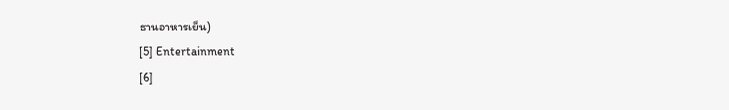ธานอาหารเย็น)
[5] Entertainment
[6]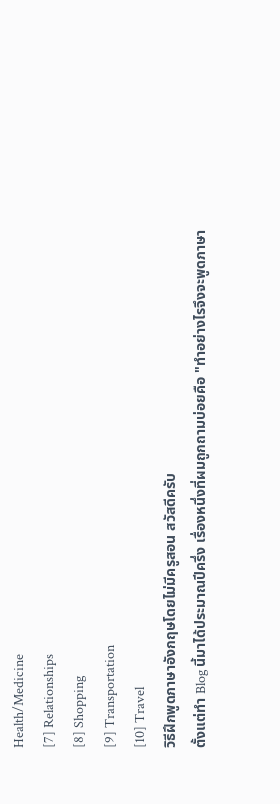Health/Medicine
[7] Relationships
[8] Shopping
[9] Transportation
[10] Travel
วิธีฝึกพูดภาษาอังกฤษโดยไม่มีครูสอน สวัสดีครับ
ตั้งแต่ทำ Blog นี้มาได้ประมาณปีครึ่ง เรื่องหนึ่งที่ผมถูกถามบ่อยคือ "ทำอย่างไรจึงจะพูดภาษา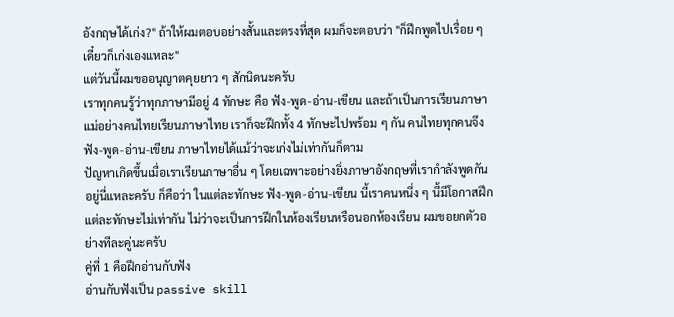อังกฤษได้เก่ง?" ถ้าให้ผมตอบอย่างสั้นและตรงที่สุด ผมก็จะตอบว่า "ก็ฝึกพูดไปเรื่อย ๆ เดี๋ยวก็เก่งเองแหละ"
แต่วันนี้ผมขออนุญาตคุยยาว ๆ สักนิดนะครับ
เราทุกคนรู้ว่าทุกภาษามีอยู่ 4 ทักษะ คือ ฟัง-พูด-อ่าน-เขียน และถ้าเป็นการเรียนภาษาแม่อย่างคนไทยเรียนภาษาไทย เราก็จะฝึกทั้ง 4 ทักษะไปพร้อม ๆ กัน คนไทยทุกคนจึงฟัง-พูด-อ่าน-เขียน ภาษาไทยได้แม้ว่าจะเก่งไม่เท่ากันก็ตาม
ปัญหาเกิดขึ้นเมื่อเราเรียนภาษาอื่น ๆ โดยเฉพาะอย่างยิ่งภาษาอังกฤษที่เรากำลังพูดกันอยู่นี่แหละครับ ก็คือว่า ในแต่ละทักษะ ฟัง-พูด-อ่าน-เขียน นี้เราคนหนึ่ง ๆ นี้มีโอกาสฝึกแต่ละทักษะไม่เท่ากัน ไม่ว่าจะเป็นการฝึกในห้องเรียนหรือนอกห้องเรียน ผมขอยกตัวอย่างทีละคู่นะครับ
คู่ที่ 1 คือฝึกอ่านกับฟัง
อ่านกับฟังเป็น passive skill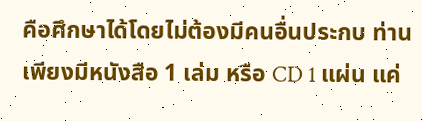คือศึกษาได้โดยไม่ต้องมีคนอื่นประกบ ท่านเพียงมีหนังสือ 1 เล่ม หรือ CD 1 แผ่น แค่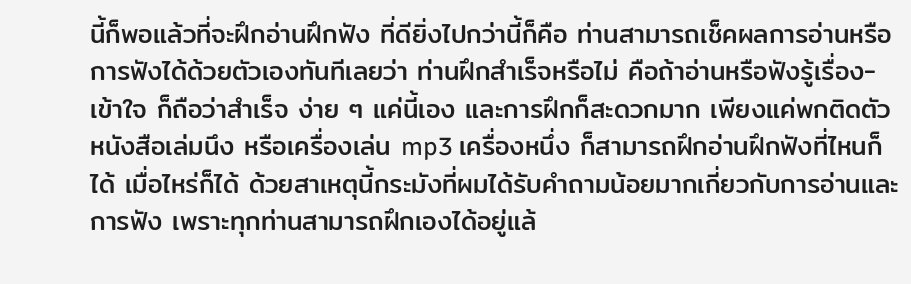นี้ก็พอแล้วที่จะฝึกอ่านฝึกฟัง ที่ดียิ่งไปกว่านี้ก็คือ ท่านสามารถเช็คผลการอ่านหรือการฟังได้ด้วยตัวเองทันทีเลยว่า ท่านฝึกสำเร็จหรือไม่ คือถ้าอ่านหรือฟังรู้เรื่อง-เข้าใจ ก็ถือว่าสำเร็จ ง่าย ๆ แค่นี้เอง และการฝึกก็สะดวกมาก เพียงแค่พกติดตัวหนังสือเล่มนึง หรือเครื่องเล่น mp3 เครื่องหนึ่ง ก็สามารถฝึกอ่านฝึกฟังที่ไหนก็ได้ เมื่อไหร่ก็ได้ ด้วยสาเหตุนี้กระมังที่ผมได้รับคำถามน้อยมากเกี่ยวกับการอ่านและการฟัง เพราะทุกท่านสามารถฝึกเองได้อยู่แล้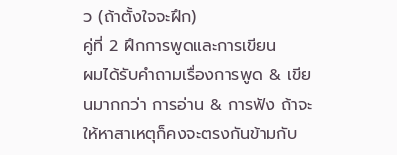ว (ถ้าตั้งใจจะฝึก)
คู่ที่ 2 ฝึกการพูดและการเขียน
ผมได้รับคำถามเรื่องการพูด & เขียนมากกว่า การอ่าน & การฟัง ถ้าจะให้หาสาเหตุก็คงจะตรงกันข้ามกับ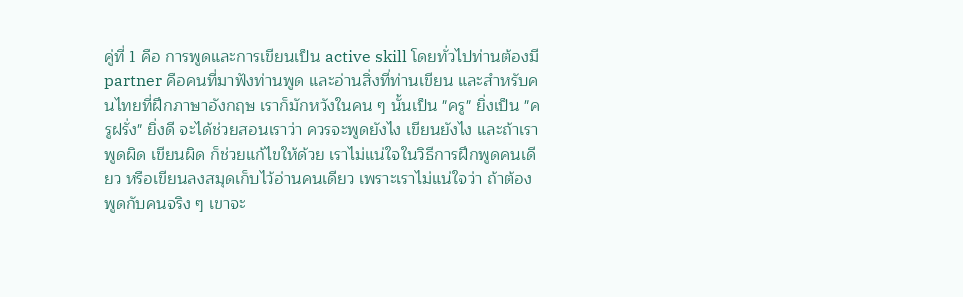คู่ที่ 1 คือ การพูดและการเขียนเป็น active skill โดยทั่วไปท่านต้องมี partner คือคนที่มาฟังท่านพูด และอ่านสิ่งที่ท่านเขียน และสำหรับคนไทยที่ฝึกภาษาอังกฤษ เราก็มักหวังในคน ๆ นั้นเป็น "ครู" ยิ่งเป็น "ครูฝรั่ง" ยิ่งดี จะได้ช่วยสอนเราว่า ควรจะพูดยังไง เขียนยังไง และถ้าเราพูดผิด เขียนผิด ก็ช่วยแก้ไขให้ด้วย เราไม่แน่ใจในวิธีการฝึกพูดคนเดียว หรือเขียนลงสมุดเก็บไว้อ่านคนเดียว เพราะเราไม่แน่ใจว่า ถ้าต้องพูดกับคนจริง ๆ เขาจะ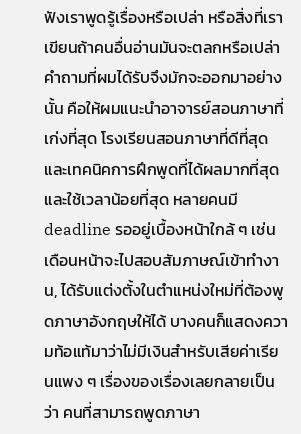ฟังเราพูดรู้เรื่องหรือเปล่า หรือสิ่งที่เราเขียนถ้าคนอื่นอ่านมันจะตลกหรือเปล่า
คำถามที่ผมได้รับจึงมักจะออกมาอย่างนั้น คือให้ผมแนะนำอาจารย์สอนภาษาที่เก่งที่สุด โรงเรียนสอนภาษาที่ดีที่สุด และเทคนิคการฝึกพูดที่ได้ผลมากที่สุด และใช้เวลาน้อยที่สุด หลายคนมี deadline รออยู่เบื้องหน้าใกล้ ๆ เช่น เดือนหน้าจะไปสอบสัมภาษณ์เข้าทำงาน, ได้รับแต่งตั้งในตำแหน่งใหม่ที่ต้องพูดภาษาอังกฤษให้ได้ บางคนก็แสดงความท้อแท้มาว่าไม่มีเงินสำหรับเสียค่าเรียนแพง ๆ เรื่องของเรื่องเลยกลายเป็นว่า คนที่สามารถพูดภาษา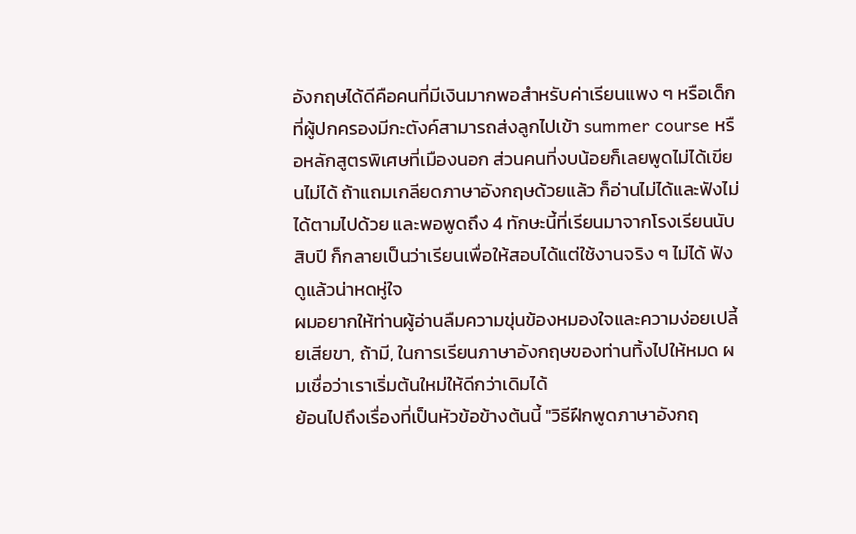อังกฤษได้ดีคือคนที่มีเงินมากพอสำหรับค่าเรียนแพง ๆ หรือเด็กที่ผู้ปกครองมีกะตังค์สามารถส่งลูกไปเข้า summer course หรือหลักสูตรพิเศษที่เมืองนอก ส่วนคนที่งบน้อยก็เลยพูดไม่ได้เขียนไม่ได้ ถ้าแถมเกลียดภาษาอังกฤษด้วยแล้ว ก็อ่านไม่ได้และฟังไม่ได้ตามไปด้วย และพอพูดถึง 4 ทักษะนี้ที่เรียนมาจากโรงเรียนนับสิบปี ก็กลายเป็นว่าเรียนเพื่อให้สอบได้แต่ใช้งานจริง ๆ ไม่ได้ ฟังดูแล้วน่าหดหู่ใจ
ผมอยากให้ท่านผู้อ่านลืมความขุ่นข้องหมองใจและความง่อยเปลี้ยเสียขา, ถ้ามี, ในการเรียนภาษาอังกฤษของท่านทิ้งไปให้หมด ผมเชื่อว่าเราเริ่มต้นใหม่ให้ดีกว่าเดิมได้
ย้อนไปถึงเรื่องที่เป็นหัวข้อข้างต้นนี้ "วิธีฝึกพูดภาษาอังกฤ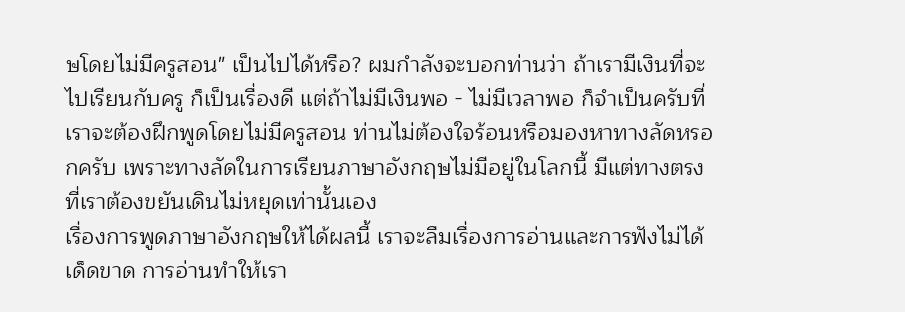ษโดยไม่มีครูสอน" เป็นไปได้หรือ? ผมกำลังจะบอกท่านว่า ถ้าเรามีเงินที่จะไปเรียนกับครู ก็เป็นเรื่องดี แต่ถ้าไม่มีเงินพอ - ไม่มีเวลาพอ ก็จำเป็นครับที่เราจะต้องฝึกพูดโดยไม่มีครูสอน ท่านไม่ต้องใจร้อนหรือมองหาทางลัดหรอกครับ เพราะทางลัดในการเรียนภาษาอังกฤษไม่มีอยู่ในโลกนี้ มีแต่ทางตรงที่เราต้องขยันเดินไม่หยุดเท่านั้นเอง
เรื่องการพูดภาษาอังกฤษให้ได้ผลนี้ เราจะลืมเรื่องการอ่านและการฟังไม่ได้เด็ดขาด การอ่านทำให้เรา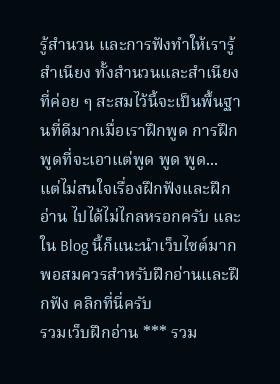รู้สำนวน และการฟังทำให้เรารู้สำเนียง ทั้งสำนวนและสำเนียงที่ค่อย ๆ สะสมไว้นี้จะเป็นพื้นฐานที่ดีมากเมื่อเราฝึกพูด การฝึกพูดที่จะเอาแต่พูด พูด พูด... แต่ไม่สนใจเรื่องฝึกฟังและฝึกอ่าน ไปได้ไม่ไกลหรอกครับ และใน Blog นี้ก็แนะนำเว็บไซต์มากพอสมควรสำหรับฝึกอ่านและฝึกฟัง คลิกที่นี่ครับ
รวมเว็บฝึกอ่าน *** รวม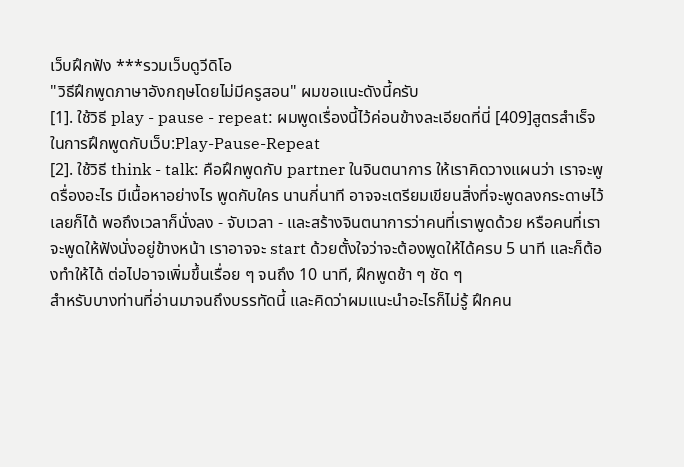เว็บฝึกฟัง ***รวมเว็บดูวีดิโอ
"วิธีฝึกพูดภาษาอังกฤษโดยไม่มีครูสอน" ผมขอแนะดังนี้ครับ
[1]. ใช้วิธี play - pause - repeat: ผมพูดเรื่องนี้ไว้ค่อนข้างละเอียดที่นี่ [409]สูตรสำเร็จในการฝึกพูดกับเว็บ:Play-Pause-Repeat
[2]. ใช้วิธี think - talk: คือฝึกพูดกับ partner ในจินตนาการ ให้เราคิดวางแผนว่า เราจะพูดรื่องอะไร มีเนื้อหาอย่างไร พูดกับใคร นานกี่นาที อาจจะเตรียมเขียนสิ่งที่จะพูดลงกระดาษไว้เลยก็ได้ พอถึงเวลาก็นั่งลง - จับเวลา - และสร้างจินตนาการว่าคนที่เราพูดด้วย หรือคนที่เราจะพูดให้ฟังนั่งอยู่ข้างหน้า เราอาจจะ start ด้วยตั้งใจว่าจะต้องพูดให้ได้ครบ 5 นาที และก็ต้องทำให้ได้ ต่อไปอาจเพิ่มขึ้นเรื่อย ๆ จนถึง 10 นาที, ฝึกพูดช้า ๆ ชัด ๆ
สำหรับบางท่านที่อ่านมาจนถึงบรรทัดนี้ และคิดว่าผมแนะนำอะไรก็ไม่รู้ ฝึกคน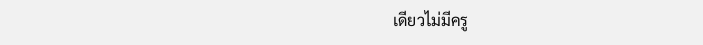เดียวไม่มีครู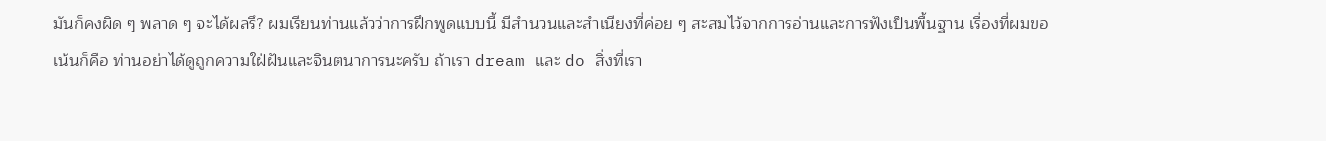มันก็คงผิด ๆ พลาด ๆ จะได้ผลรึ? ผมเรียนท่านแล้วว่าการฝึกพูดแบบนี้ มีสำนวนและสำเนียงที่ค่อย ๆ สะสมไว้จากการอ่านและการฟังเป็นพื้นฐาน เรื่องที่ผมขอเน้นก็คือ ท่านอย่าได้ดูถูกความใฝ่ฝันและจินตนาการนะครับ ถ้าเรา dream และ do สิ่งที่เรา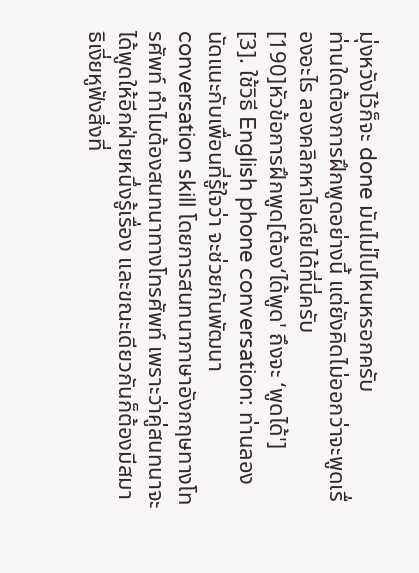มุ่งหวังไว้ก็จะ done มันไม่ไปไหนหรอกครับ
ท่านใดต้องการฝึกพูดอย่างนี้ แต่ยังคิดไม่ออกว่าจะพูดเรื่องอะไร ลองคลิกหาไอเดียได้ที่นี่ครับ
[190]หัวข้อการฝึกพูด[ต้อง‘ได้พูด' ถึงจะ ‘พูดได้']
[3]. ใช้วิธี English phone conversation: ท่านลองนัดแนะกับเพื่อนที่รู้ใจว่า จะช่วยกันพัฒนา conversation skill โดยการสนทนาภาษาอังกฤษทางโทรศัพท์ ทำไมต้องสนทนาทางโทรศัพท์ เพราะว่าคู่สนทนาจะได้พูดให้อีกฝ่ายหนึ่งรู้เรื่อง และขณะเดียวกันก็ต้องมีสมาธิเงี่ยหูฟังสิ่งที่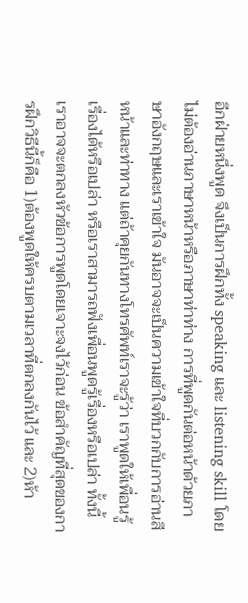อีกฝ่ายหนึ่งพูด จึงเป็นการฝึกทั้ง speaking และ listening skill โดยไม่ต้องอ่านภาษาหน้าหรือภาษาท่าท่าง การที่พูดกันต่อหน้าด้วยภาษาอังกฤษและเราเข้าใจ มันอาจจะเป็นความเข้าใจที่บวกกับการอ่านสีหน้าและท่าทาง แต่ถ้าคุยกันทางโทรศัพท์เราจะรู้ว่า เราพูดให้เพื่อนรู้เรื่องได้หรือเปล่า หรือเราสามารถฟังเพื่อนพูดรู้เรื่องหรือเปล่า ทั้งนี้เราอาจจะตกลงหัวข้อการพูดโดยเจาะจงไว้ก่อน ข้อสำคัญที่สุดของการฝึกวิธีนี้ก็คือ 1)ต้องพูดให้ครบตามเวลาที่ตกลงกันไว้ และ 2)ห้า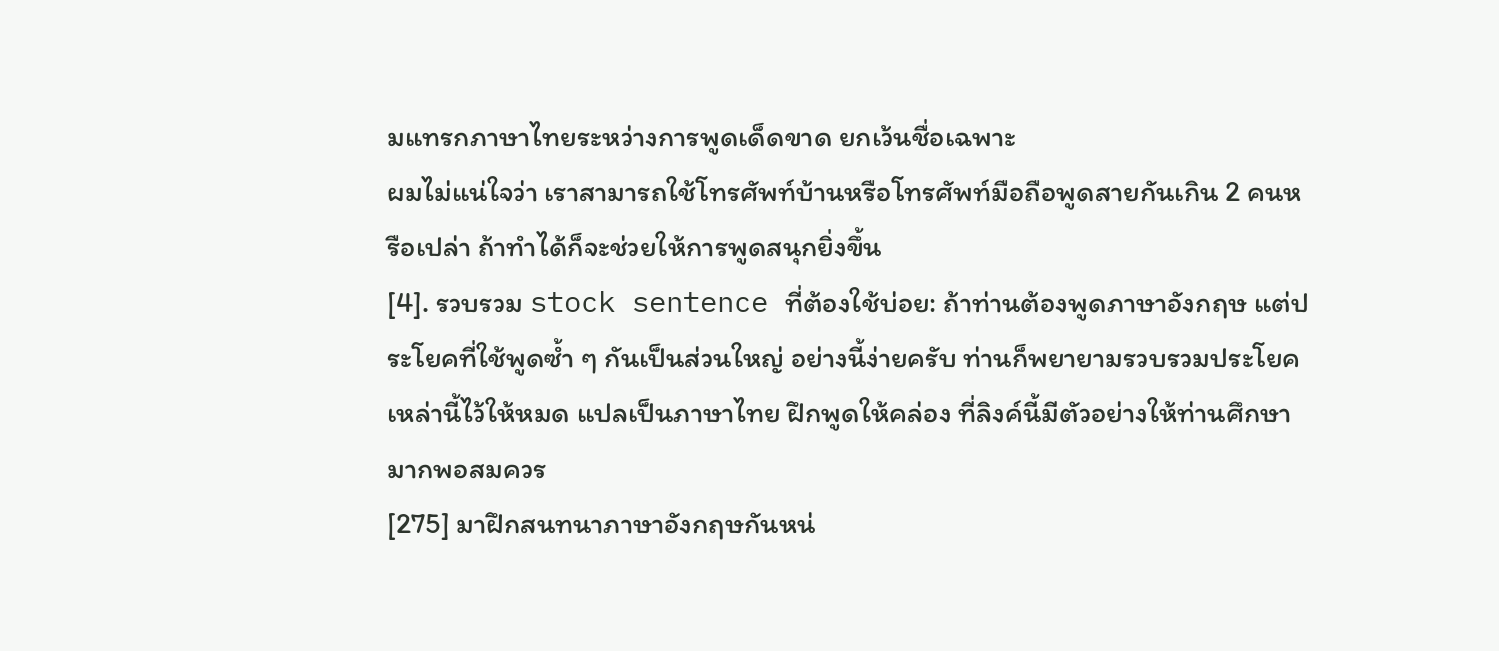มแทรกภาษาไทยระหว่างการพูดเด็ดขาด ยกเว้นชื่อเฉพาะ
ผมไม่แน่ใจว่า เราสามารถใช้โทรศัพท์บ้านหรือโทรศัพท์มือถือพูดสายกันเกิน 2 คนหรือเปล่า ถ้าทำได้ก็จะช่วยให้การพูดสนุกยิ่งขึ้น
[4]. รวบรวม stock sentence ที่ต้องใช้บ่อย: ถ้าท่านต้องพูดภาษาอังกฤษ แต่ประโยคที่ใช้พูดซ้ำ ๆ กันเป็นส่วนใหญ่ อย่างนี้ง่ายครับ ท่านก็พยายามรวบรวมประโยคเหล่านี้ไว้ให้หมด แปลเป็นภาษาไทย ฝึกพูดให้คล่อง ที่ลิงค์นี้มีตัวอย่างให้ท่านศึกษามากพอสมควร
[275] มาฝึกสนทนาภาษาอังกฤษกันหน่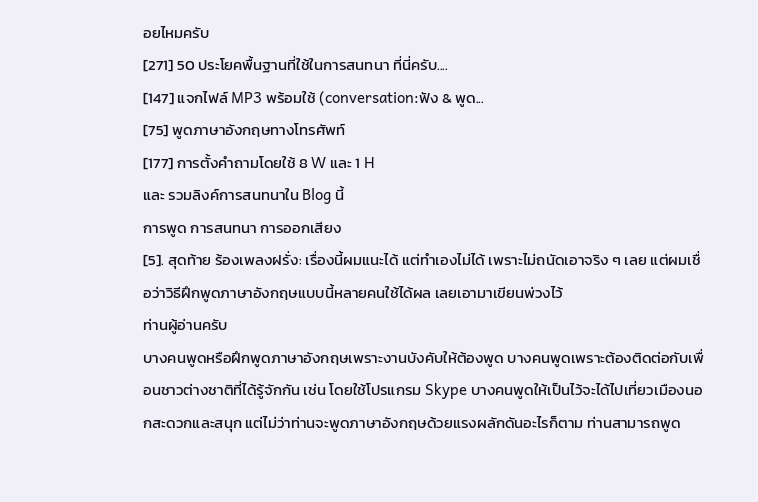อยไหมครับ
[271] 50 ประโยคพื้นฐานที่ใช้ในการสนทนา ที่นี่ครับ....
[147] แจกไฟล์ MP3 พร้อมใช้ (conversation:ฟัง & พูด...
[75] พูดภาษาอังกฤษทางโทรศัพท์
[177] การตั้งคำถามโดยใช้ 8 W และ 1 H
และ รวมลิงค์การสนทนาใน Blog นี้
การพูด การสนทนา การออกเสียง
[5]. สุดท้าย ร้องเพลงฝรั่ง: เรื่องนี้ผมแนะได้ แต่ทำเองไม่ได้ เพราะไม่ถนัดเอาจริง ๆ เลย แต่ผมเชื่อว่าวิธีฝึกพูดภาษาอังกฤษแบบนี้หลายคนใช้ได้ผล เลยเอามาเขียนพ่วงไว้
ท่านผู้อ่านครับ
บางคนพูดหรือฝึกพูดภาษาอังกฤษเพราะงานบังคับให้ต้องพูด บางคนพูดเพราะต้องติดต่อกับเพื่อนชาวต่างชาติที่ได้รู้จักกัน เช่น โดยใช้โปรแกรม Skype บางคนพูดให้เป็นไว้จะได้ไปเที่ยวเมืองนอกสะดวกและสนุก แต่ไม่ว่าท่านจะพูดภาษาอังกฤษด้วยแรงผลักดันอะไรก็ตาม ท่านสามารถพูด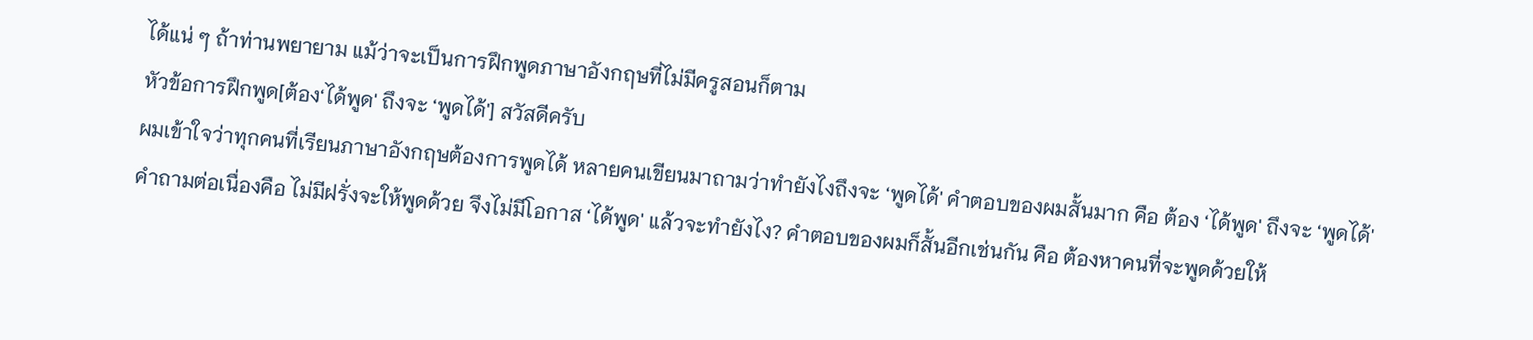ได้แน่ ๆ ถ้าท่านพยายาม แม้ว่าจะเป็นการฝึกพูดภาษาอังกฤษที่ไม่มีครูสอนก็ตาม
หัวข้อการฝึกพูด[ต้อง‘ได้พูด' ถึงจะ ‘พูดได้'] สวัสดีครับ
ผมเข้าใจว่าทุกคนที่เรียนภาษาอังกฤษต้องการพูดได้ หลายคนเขียนมาถามว่าทำยังไงถึงจะ ‘พูดได้' คำตอบของผมสั้นมาก คือ ต้อง ‘ได้พูด' ถึงจะ ‘พูดได้'
คำถามต่อเนื่องคือ ไม่มีฝรั่งจะให้พูดด้วย จึงไม่มีโอกาส ‘ได้พูด' แล้วจะทำยังไง? คำตอบของผมก็สั้นอีกเช่นกัน คือ ต้องหาคนที่จะพูดด้วยให้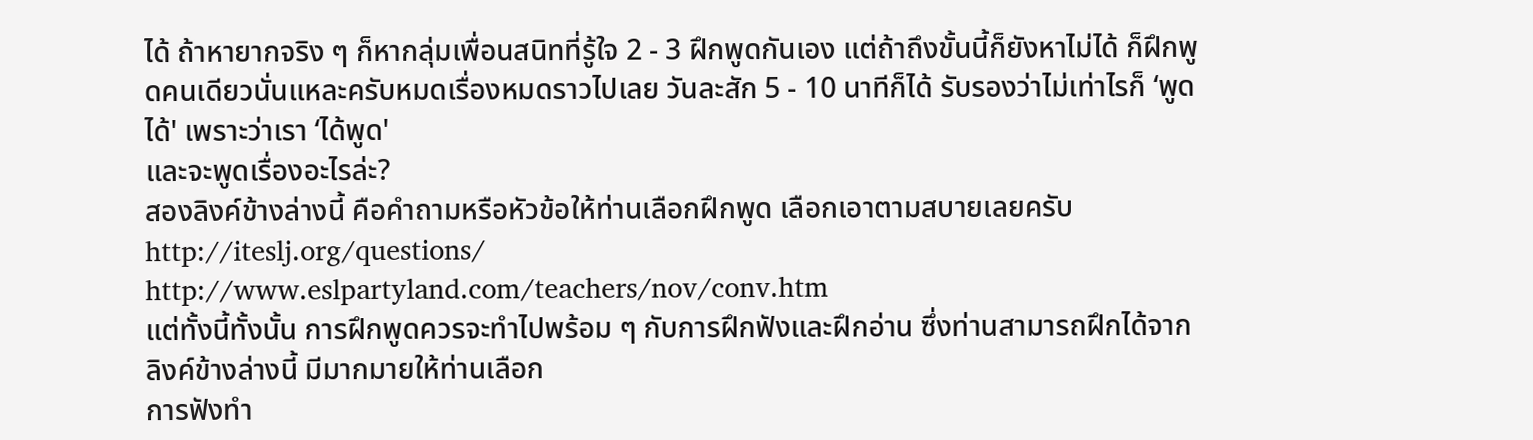ได้ ถ้าหายากจริง ๆ ก็หากลุ่มเพื่อนสนิทที่รู้ใจ 2 - 3 ฝึกพูดกันเอง แต่ถ้าถึงขั้นนี้ก็ยังหาไม่ได้ ก็ฝึกพูดคนเดียวนั่นแหละครับหมดเรื่องหมดราวไปเลย วันละสัก 5 - 10 นาทีก็ได้ รับรองว่าไม่เท่าไรก็ ‘พูดได้' เพราะว่าเรา ‘ได้พูด'
และจะพูดเรื่องอะไรล่ะ?
สองลิงค์ข้างล่างนี้ คือคำถามหรือหัวข้อให้ท่านเลือกฝึกพูด เลือกเอาตามสบายเลยครับ
http://iteslj.org/questions/
http://www.eslpartyland.com/teachers/nov/conv.htm
แต่ทั้งนี้ทั้งนั้น การฝึกพูดควรจะทำไปพร้อม ๆ กับการฝึกฟังและฝึกอ่าน ซึ่งท่านสามารถฝึกได้จากลิงค์ข้างล่างนี้ มีมากมายให้ท่านเลือก
การฟังทำ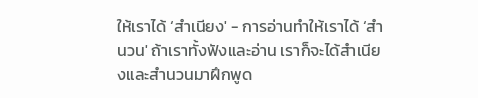ให้เราได้ ‘สำเนียง' - การอ่านทำให้เราได้ ‘สำนวน' ถ้าเราทั้งฟังและอ่าน เราก็จะได้สำเนียงและสำนวนมาฝึกพูด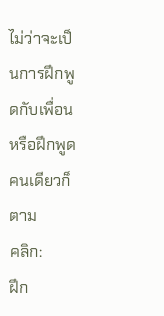ไม่ว่าจะเป็นการฝึกพูดกับเพื่อนหรือฝึกพูดคนเดียวก็ตาม
คลิก:
ฝึก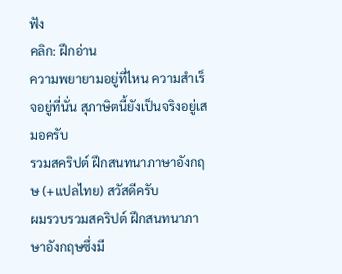ฟัง
คลิก: ฝึกอ่าน
ความพยายามอยู่ที่ไหน ความสำเร็จอยู่ที่นั่น สุภาษิตนี้ยังเป็นจริงอยู่เสมอครับ
รวมสคริปต์ ฝึกสนทนาภาษาอังกฤษ (+แปลไทย) สวัสดีครับ
ผมรวบรวมสคริปต์ ฝึกสนทนาภาษาอังกฤษซึ่งมี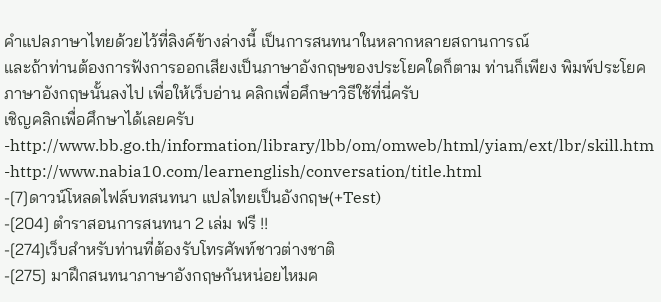คำแปลภาษาไทยด้วยไว้ที่ลิงค์ข้างล่างนี้ เป็นการสนทนาในหลากหลายสถานการณ์
และถ้าท่านต้องการฟังการออกเสียงเป็นภาษาอังกฤษของประโยคใดก็ตาม ท่านก็เพียง พิมพ์ประโยคภาษาอังกฤษนั้นลงไป เพื่อให้เว็บอ่าน คลิกเพื่อศึกษาวิธีใช้ที่นี่ครับ
เชิญคลิกเพื่อศึกษาได้เลยครับ
-http://www.bb.go.th/information/library/lbb/om/omweb/html/yiam/ext/lbr/skill.htm
-http://www.nabia10.com/learnenglish/conversation/title.html
-[7]ดาวน์โหลดไฟล์บทสนทนา แปลไทยเป็นอังกฤษ(+Test)
-[204] ตำราสอนการสนทนา 2 เล่ม ฟรี !!
-[274]เว็บสำหรับท่านที่ต้องรับโทรศัพท์ชาวต่างชาติ
-[275] มาฝึกสนทนาภาษาอังกฤษกันหน่อยไหมค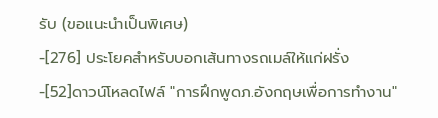รับ (ขอแนะนำเป็นพิเศษ)
-[276] ประโยคสำหรับบอกเส้นทางรถเมล์ให้แก่ฝรั่ง
-[52]ดาวน์โหลดไฟล์ "การฝึกพูดภ.อังกฤษเพื่อการทำงาน"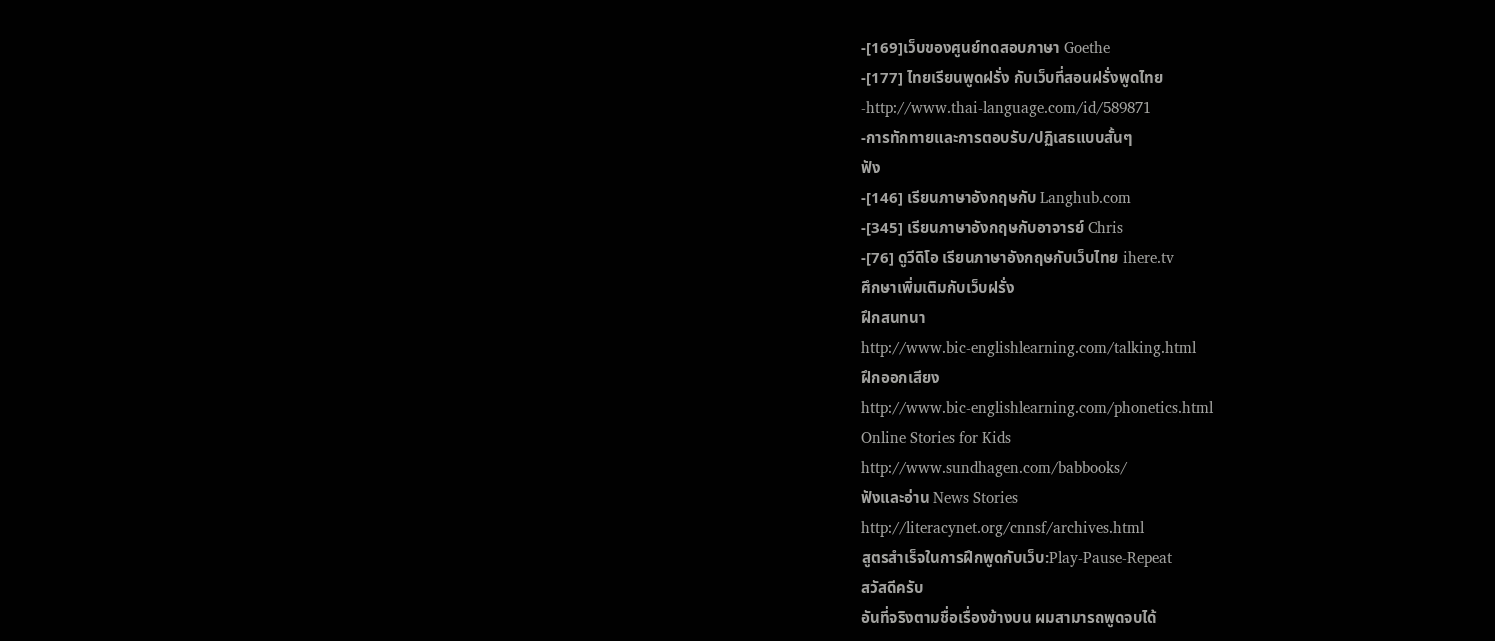-[169]เว็บของศูนย์ทดสอบภาษา Goethe
-[177] ไทยเรียนพูดฝรั่ง กับเว็บที่สอนฝรั่งพูดไทย
-http://www.thai-language.com/id/589871
-การทักทายและการตอบรับ/ปฏิเสธแบบสั้นๆ
ฟัง
-[146] เรียนภาษาอังกฤษกับ Langhub.com
-[345] เรียนภาษาอังกฤษกับอาจารย์ Chris
-[76] ดูวีดิโอ เรียนภาษาอังกฤษกับเว็บไทย ihere.tv
ศึกษาเพิ่มเติมกับเว็บฝรั่ง
ฝึกสนทนา
http://www.bic-englishlearning.com/talking.html
ฝึกออกเสียง
http://www.bic-englishlearning.com/phonetics.html
Online Stories for Kids
http://www.sundhagen.com/babbooks/
ฟังและอ่าน News Stories
http://literacynet.org/cnnsf/archives.html
สูตรสำเร็จในการฝึกพูดกับเว็บ:Play-Pause-Repeat
สวัสดีครับ
อันที่จริงตามชื่อเรื่องข้างบน ผมสามารถพูดจบได้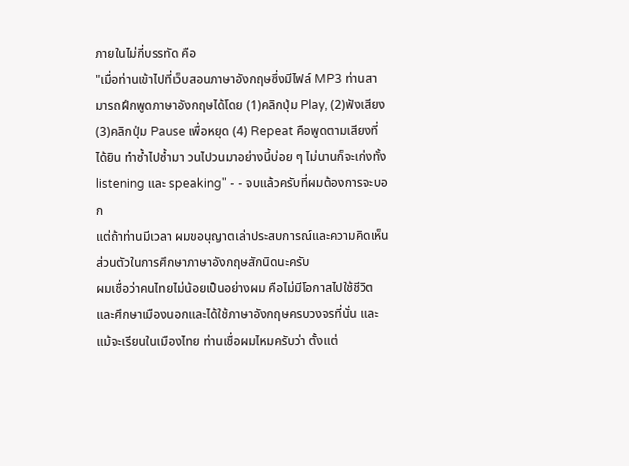ภายในไม่กี่บรรทัด คือ
"เมื่อท่านเข้าไปที่เว็บสอนภาษาอังกฤษซึ่งมีไฟล์ MP3 ท่านสามารถฝึกพูดภาษาอังกฤษได้โดย (1)คลิกปุ่ม Play, (2)ฟังเสียง (3)คลิกปุ่ม Pause เพื่อหยุด (4) Repeat คือพูดตามเสียงที่ได้ยิน ทำซ้ำไปซ้ำมา วนไปวนมาอย่างนี้บ่อย ๆ ไม่นานก็จะเก่งทั้ง listening และ speaking" - - จบแล้วครับที่ผมต้องการจะบอก
แต่ถ้าท่านมีเวลา ผมขอนุญาตเล่าประสบการณ์และความคิดเห็นส่วนตัวในการศึกษาภาษาอังกฤษสักนิดนะครับ
ผมเชื่อว่าคนไทยไม่น้อยเป็นอย่างผม คือไม่มีโอกาสไปใช้ชีวิตและศึกษาเมืองนอกและได้ใช้ภาษาอังกฤษครบวงจรที่นั่น และแม้จะเรียนในเมืองไทย ท่านเชื่อผมไหมครับว่า ตั้งแต่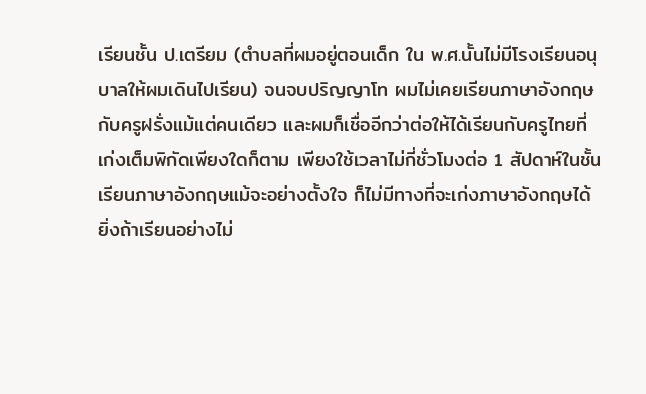เรียนชั้น ป.เตรียม (ตำบลที่ผมอยู่ตอนเด็ก ใน พ.ศ.นั้นไม่มีโรงเรียนอนุบาลให้ผมเดินไปเรียน) จนจบปริญญาโท ผมไม่เคยเรียนภาษาอังกฤษกับครูฝรั่งแม้แต่คนเดียว และผมก็เชื่ออีกว่าต่อให้ได้เรียนกับครูไทยที่เก่งเต็มพิกัดเพียงใดก็ตาม เพียงใช้เวลาไม่กี่ชั่วโมงต่อ 1 สัปดาห์ในชั้นเรียนภาษาอังกฤษแม้จะอย่างตั้งใจ ก็ไม่มีทางที่จะเก่งภาษาอังกฤษได้ ยิ่งถ้าเรียนอย่างไม่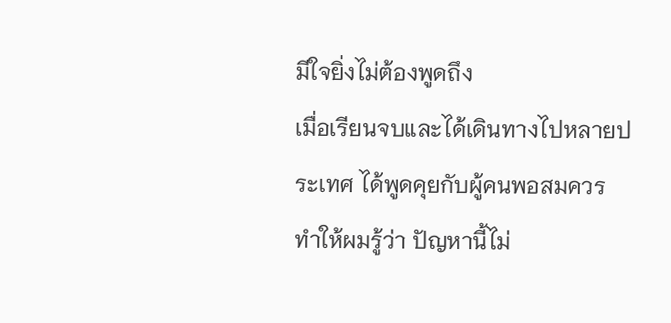มีใจยิ่งไม่ต้องพูดถึง
เมื่อเรียนจบและได้เดินทางไปหลายประเทศ ได้พูดคุยกับผู้คนพอสมควรทำให้ผมรู้ว่า ปัญหานี้ไม่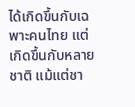ได้เกิดขึ้นกับเฉพาะคนไทย แต่เกิดขึ้นกับหลายชาติ แม้แต่ชา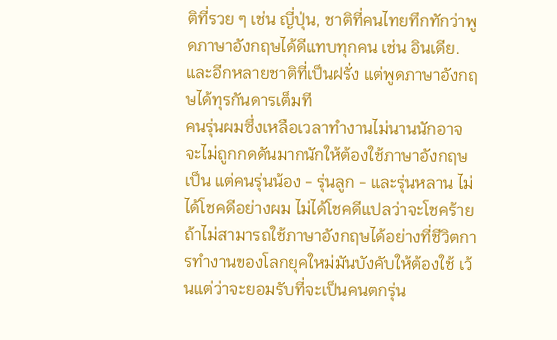ติที่รวย ๆ เช่น ญี่ปุ่น, ชาติที่คนไทยทึกทักว่าพูดภาษาอังกฤษได้ดีแทบทุกคน เช่น อินเดีย. และอีกหลายชาติที่เป็นฝรั่ง แต่พูดภาษาอังกฤษได้ทุรกันดารเต็มที
คนรุ่นผมซึ่งเหลือเวลาทำงานไม่นานนักอาจจะไม่ถูกกดดันมากนักให้ต้องใช้ภาษาอังกฤษเป็น แต่คนรุ่นน้อง - รุ่นลูก - และรุ่นหลาน ไม่ได้โชคดีอย่างผม ไม่ได้โชคดีแปลว่าจะโชคร้าย ถ้าไม่สามารถใช้ภาษาอังกฤษได้อย่างที่ชีวิตการทำงานของโลกยุคใหม่มันบังคับให้ต้องใช้ เว้นแต่ว่าจะยอมรับที่จะเป็นคนตกรุ่น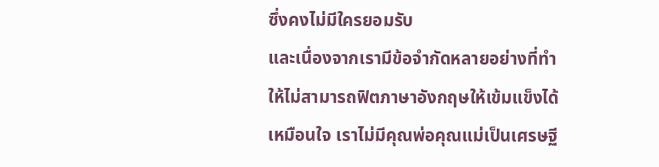ซึ่งคงไม่มีใครยอมรับ
และเนื่องจากเรามีข้อจำกัดหลายอย่างที่ทำให้ไม่สามารถฟิตภาษาอังกฤษให้เข้มแข็งได้เหมือนใจ เราไม่มีคุณพ่อคุณแม่เป็นเศรษฐี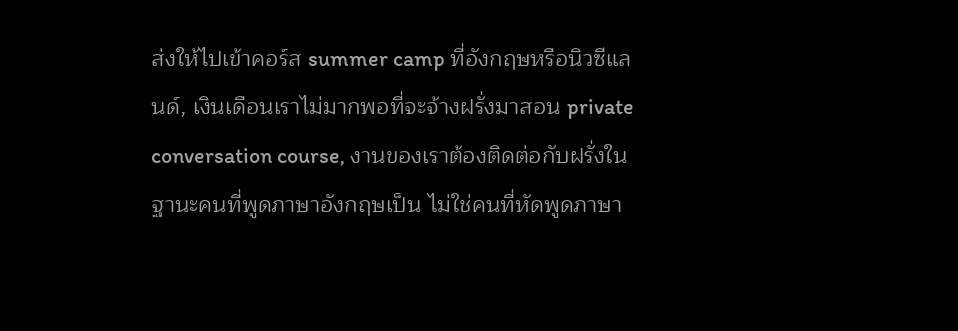ส่งให้ไปเข้าคอร์ส summer camp ที่อังกฤษหรือนิวซีแลนด์, เงินเดือนเราไม่มากพอที่จะจ้างฝรั่งมาสอน private conversation course, งานของเราต้องติดต่อกับฝรั่งในฐานะคนที่พูดภาษาอังกฤษเป็น ไม่ใช่คนที่หัดพูดภาษา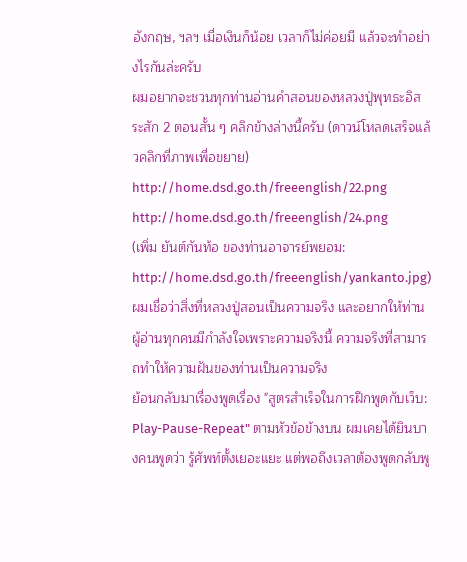อังกฤษ, ฯลฯ เมื่อเงินก็น้อย เวลาก็ไม่ค่อยมี แล้วจะทำอย่างไรกันล่ะครับ
ผมอยากจะชวนทุกท่านอ่านคำสอนของหลวงปู่พุทธะอิสระสัก 2 ตอนสั้น ๆ คลิกข้างล่างนี้ครับ (ดาวน์โหลดเสร็จแล้วคลิกที่ภาพเพื่อขยาย)
http://home.dsd.go.th/freeenglish/22.png
http://home.dsd.go.th/freeenglish/24.png
(เพิ่ม ยันต์กันท้อ ของท่านอาจารย์พยอม: http://home.dsd.go.th/freeenglish/yankanto.jpg)
ผมเชื่อว่าสิ่งที่หลวงปู่สอนเป็นความจริง และอยากให้ท่านผู้อ่านทุกคนมีกำลังใจเพราะความจริงนี้ ความจริงที่สามารถทำให้ความฝันของท่านเป็นความจริง
ย้อนกลับมาเรื่องพูดเรื่อง "สูตรสำเร็จในการฝึกพูดกับเว็บ: Play-Pause-Repeat" ตามหัวข้อข้างบน ผมเคยได้ยินบางคนพูดว่า รู้ศัพท์ตั้งเยอะแยะ แต่พอถึงเวลาต้องพูดกลับพู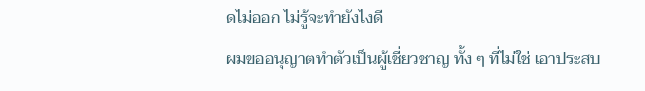ดไม่ออก ไม่รู้จะทำยังไงดี
ผมขออนุญาตทำตัวเป็นผู้เชี่ยวชาญ ทั้ง ๆ ที่ไม่ใช่ เอาประสบ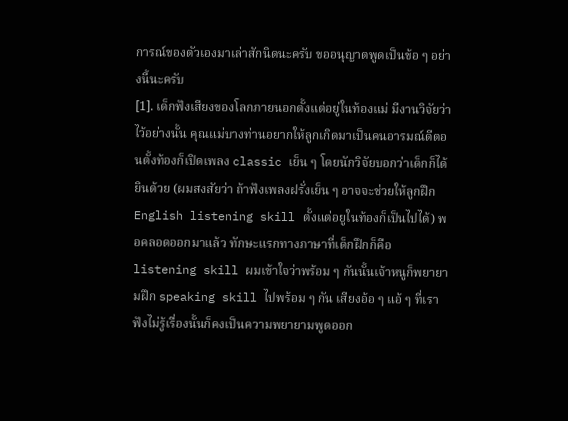การณ์ของตัวเองมาเล่าสักนิดนะครับ ขออนุญาตพูดเป็นข้อ ๆ อย่างนี้นะครับ
[1]. เด็กฟังเสียงของโลกภายนอกตั้งแต่อยู่ในท้องแม่ มีงานวิจัยว่าไว้อย่างนั้น คุณแม่บางท่านอยากให้ลูกเกิดมาเป็นคนอารมณ์ดีตอนตั้งท้องก็เปิดเพลง classic เย็น ๆ โดยนักวิจัยบอกว่าเด็กก็ได้ยินด้วย (ผมสงสัยว่า ถ้าฟังเพลงฝรั่งเย็น ๆ อาจจะช่วยให้ลูกฝึก English listening skill ตั้งแต่อยูในท้องก็เป็นไปได้) พอคลอดออกมาแล้ว ทักษะแรกทางภาษาที่เด็กฝึกก็คือ listening skill ผมเข้าใจว่าพร้อม ๆ กันนั้นเจ้าหนูก็พยายามฝึก speaking skill ไปพร้อม ๆ กัน เสียงอ้อ ๆ แอ้ ๆ ที่เราฟังไม่รู้เรื่องนั้นก็คงเป็นความพยายามพูดออก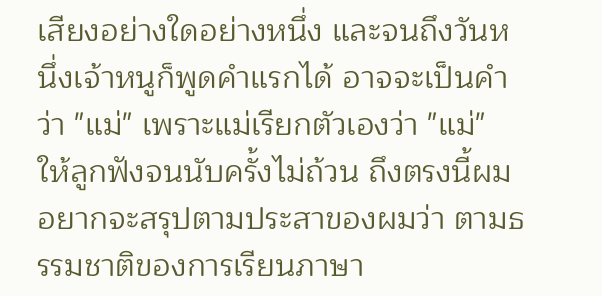เสียงอย่างใดอย่างหนึ่ง และจนถึงวันหนึ่งเจ้าหนูก็พูดคำแรกได้ อาจจะเป็นคำว่า "แม่" เพราะแม่เรียกตัวเองว่า "แม่" ให้ลูกฟังจนนับครั้งไม่ถ้วน ถึงตรงนี้ผมอยากจะสรุปตามประสาของผมว่า ตามธรรมชาติของการเรียนภาษา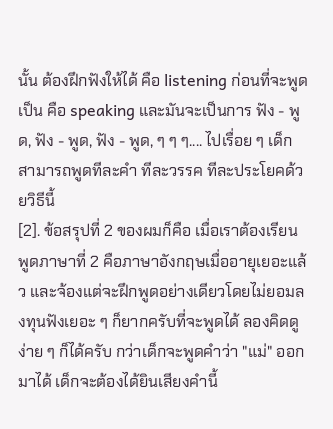นั้น ต้องฝึกฟังให้ได้ คือ listening ก่อนที่จะพูดเป็น คือ speaking และมันจะเป็นการ ฟัง - พูด, ฟัง - พูด, ฟัง - พูด, ๆ ๆ ๆ.... ไปเรื่อย ๆ เด็กสามารถพูดทีละคำ ทีละวรรค ทีละประโยคด้วยวิธีนี้
[2]. ข้อสรุปที่ 2 ของผมก็คือ เมื่อเราต้องเรียนพูดภาษาที่ 2 คือภาษาอังกฤษเมื่ออายุเยอะแล้ว และจ้องแต่จะฝึกพูดอย่างเดียวโดยไม่ยอมลงทุนฟังเยอะ ๆ ก็ยากครับที่จะพูดได้ ลองคิดดูง่าย ๆ ก็ได้ครับ กว่าเด็กจะพูดคำว่า "แม่" ออกมาได้ เด็กจะต้องได้ยินเสียงคำนี้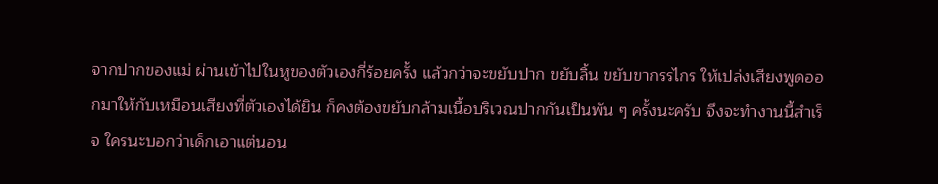จากปากของแม่ ผ่านเข้าไปในหูของตัวเองกี่ร้อยครั้ง แล้วกว่าจะขยับปาก ขยับลิ้น ขยับขากรรไกร ให้เปล่งเสียงพูดออกมาให้กับเหมือนเสียงที่ตัวเองได้ยิน ก็คงต้องขยับกล้ามเนื้อบริเวณปากกันเป็นพัน ๆ ครั้งนะครับ จึงจะทำงานนี้สำเร็จ ใครนะบอกว่าเด็กเอาแต่นอน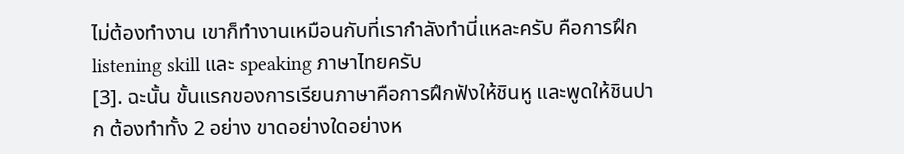ไม่ต้องทำงาน เขาก็ทำงานเหมือนกับที่เรากำลังทำนี่แหละครับ คือการฝึก listening skill และ speaking ภาษาไทยครับ
[3]. ฉะนั้น ขั้นแรกของการเรียนภาษาคือการฝึกฟังให้ชินหู และพูดให้ชินปาก ต้องทำทั้ง 2 อย่าง ขาดอย่างใดอย่างห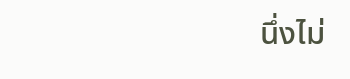นึ่งไม่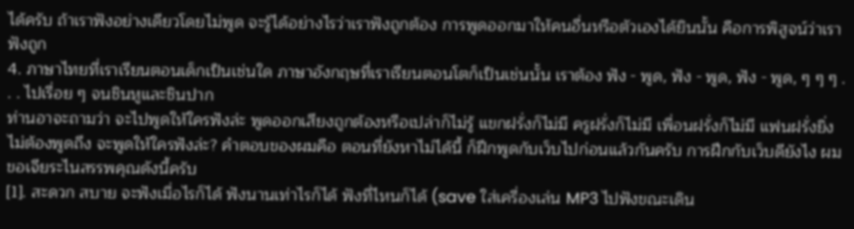ได้ครับ ถ้าเราฟังอย่างเดียวโดยไม่พูด จะรู้ได้อย่างไรว่าเราฟังถูกต้อง การพูดออกมาให้คนอื่นหรือตัวเองได้ยินนั้น คือการพิสูจน์ว่าเราฟังถูก
4. ภาษาไทยที่เราเรียนตอนเด็กเป็นเช่นใด ภาษาอังกฤษที่เราเรียนตอนโตก็เป็นเช่นนั้น เราต้อง ฟัง - พูด, ฟัง - พูด, ฟัง - พูด, ๆ ๆ ๆ . . . ไปเรื่อย ๆ จนชินหูและชินปาก
ท่านอาจะถามว่า จะไปพูดให้ใครฟังล่ะ พูดออกเสียงถูกต้องหรือเปล่าก็ไม่รู้ แขกฝรั่งก็ไม่มี ครูฝรั่งก็ไม่มี เพื่อนฝรั่งก็ไม่มี แฟนฝรั่งยิ่งไม่ต้องพูดถึง จะพูดให้ใครฟังล่ะ? คำตอบของผมคือ ตอนที่ยังหาไม่ได้นี้ ก็ฝึกพูดกับเว็บไปก่อนแล้วกันครับ การฝึกกับเว็บดียังไง ผมขอเจียระไนสรรพคุณดังนี้ครับ
[1]. สะดวก สบาย จะฟังเมื่อไรก็ได้ ฟังนานเท่าไรก็ได้ ฟังที่ไหนก็ได้ (save ใส่เครื่องเล่น MP3 ไปฟังขณะเดิน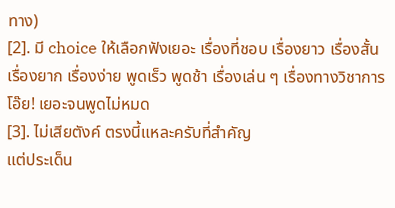ทาง)
[2]. มี choice ให้เลือกฟังเยอะ เรื่องที่ชอบ เรื่องยาว เรื่องสั้น เรื่องยาก เรื่องง่าย พูดเร็ว พูดช้า เรื่องเล่น ๆ เรื่องทางวิชาการ โอ๊ย! เยอะจนพูดไม่หมด
[3]. ไม่เสียตังค์ ตรงนี้แหละครับที่สำคัญ
แต่ประเด็น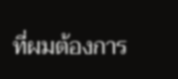ที่ผมต้องการ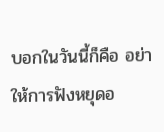บอกในวันนี้ก็คือ อย่าให้การฟังหยุดอ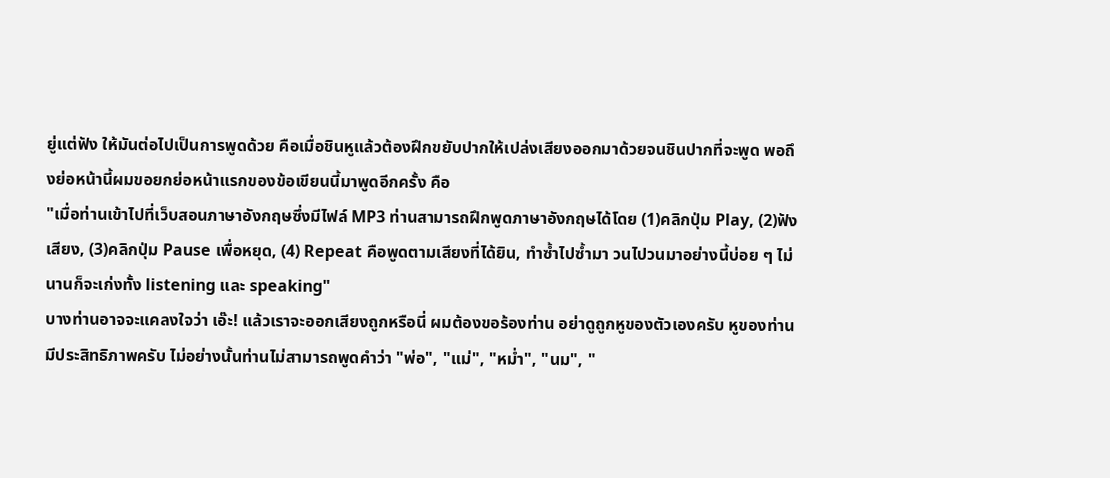ยู่แต่ฟัง ให้มันต่อไปเป็นการพูดด้วย คือเมื่อชินหูแล้วต้องฝึกขยับปากให้เปล่งเสียงออกมาด้วยจนชินปากที่จะพูด พอถึงย่อหน้านี้ผมขอยกย่อหน้าแรกของข้อเขียนนี้มาพูดอีกครั้ง คือ
"เมื่อท่านเข้าไปที่เว็บสอนภาษาอังกฤษซึ่งมีไฟล์ MP3 ท่านสามารถฝึกพูดภาษาอังกฤษได้โดย (1)คลิกปุ่ม Play, (2)ฟังเสียง, (3)คลิกปุ่ม Pause เพื่อหยุด, (4) Repeat คือพูดตามเสียงที่ได้ยิน, ทำซ้ำไปซ้ำมา วนไปวนมาอย่างนี้บ่อย ๆ ไม่นานก็จะเก่งทั้ง listening และ speaking"
บางท่านอาจจะแคลงใจว่า เอ๊ะ! แล้วเราจะออกเสียงถูกหรือนี่ ผมต้องขอร้องท่าน อย่าดูถูกหูของตัวเองครับ หูของท่านมีประสิทธิภาพครับ ไม่อย่างนั้นท่านไม่สามารถพูดคำว่า "พ่อ", "แม่", "หม่ำ", "นม", "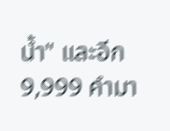น้ำ" และอีก 9,999 คำมา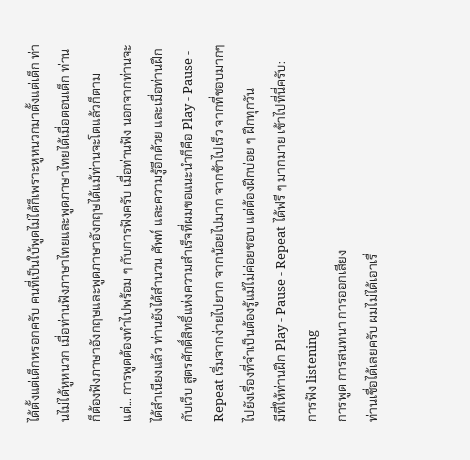ได้ตั้งแต่เด็กหรอกครับ คนที่เป็นใบ้พูดไม่ได้ก็เพราะหูหนวกมาตั้งแต่เด็ก ท่านไม่ได้หูหนวก เมื่อท่านฟังภาษาไทยและพูดภาษาไทยได้เมื่อตอนเด็ก ท่านก็ต้องฟังภาษาอังกฤษและพูดภาษาอังกฤษได้แม้ท่านจะโตแล้วก็ตาม
แต่... การพูดต้องทำไปพร้อม ๆ กับการฟังครับ เมื่อท่านฟัง นอกจากท่านจะได้สำเนียงแล้ว ท่านยังได้สำนวน ศัพท์ และความรู้อีกด้วย และเมื่อท่านฝึกกับเว็บ สูตรศักดิ์สิทธิ์แห่งความสำเร็จที่ผมขอแนะนำก็คือ Play - Pause - Repeat เริ่มจากง่ายไปยาก จากน้อยไปมาก จากช้าไปเร็ว จากที่ชอบมากๆไปยังเรื่องที่จำเป็นต้องรู้แม้ไม่ค่อยชอบ แต่ต้องฝึกบ่อย ๆ ฝึกทุกวัน
มีที่ให้ท่านฝึก Play - Pause - Repeat ได้ฟรี ๆ มากมาย เข้าไปที่นี่ครับ:
การฟัง listening
การพูด การสนทนา การออกเสียง
ท่านเชื่อได้เลยครับ ผมไม่ได้เอาเรื่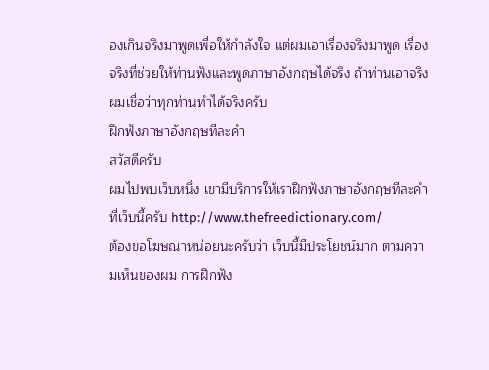องเกินจริงมาพูดเพื่อให้กำลังใจ แต่ผมเอาเรื่องจริงมาพูด เรื่องจริงที่ช่วยให้ท่านฟังและพูดภาษาอังกฤษได้จริง ถ้าท่านเอาจริง
ผมเชื่อว่าทุกท่านทำได้จริงครับ
ฝึกฟังภาษาอังกฤษทีละคำ
สวัสดีครับ
ผมไปพบเว็บหนึ่ง เขามีบริการให้เราฝึกฟังภาษาอังกฤษทีละคำ
ที่เว็บนี้ครับ http://www.thefreedictionary.com/
ต้องขอโฆษณาหน่อยนะครับว่า เว็บนี้มีประโยชน์มาก ตามความเห็นของผม การฝึกฟัง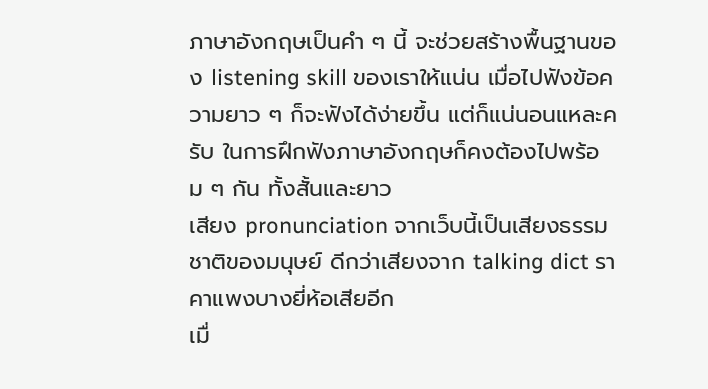ภาษาอังกฤษเป็นคำ ๆ นี้ จะช่วยสร้างพื้นฐานของ listening skill ของเราให้แน่น เมื่อไปฟังข้อความยาว ๆ ก็จะฟังได้ง่ายขึ้น แต่ก็แน่นอนแหละครับ ในการฝึกฟังภาษาอังกฤษก็คงต้องไปพร้อม ๆ กัน ทั้งสั้นและยาว
เสียง pronunciation จากเว็บนี้เป็นเสียงธรรมชาติของมนุษย์ ดีกว่าเสียงจาก talking dict ราคาแพงบางยี่ห้อเสียอีก
เมื่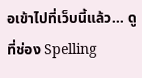อเข้าไปที่เว็บนี้แล้ว... ดูที่ช่อง Spelling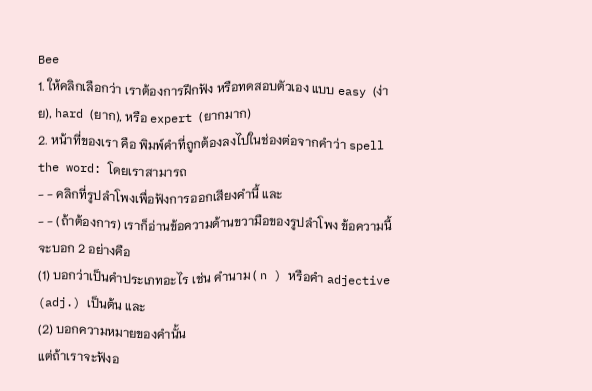Bee
1. ให้คลิกเลือกว่า เราต้องการฝึกฟัง หรือทดสอบตัวเอง แบบ easy (ง่าย), hard (ยาก), หรือ expert (ยากมาก)
2. หน้าที่ของเรา คือ พิมพ์คำที่ถูกต้องลงไปในช่องต่อจากคำว่า spell the word: โดยเราสามารถ
- - คลิกที่รูปลำโพงเพื่อฟังการออกเสียงคำนี้ และ
- - (ถ้าต้องการ) เราก็อ่านข้อความด้านขวามือของรูปลำโพง ข้อความนี้จะบอก 2 อย่างคือ
(1) บอกว่าเป็นคำประเภทอะไร เช่น คำนาม ( n ) หรือคำ adjective (adj.) เป็นต้น และ
(2) บอกความหมายของคำนั้น
แต่ถ้าเราจะฟังอ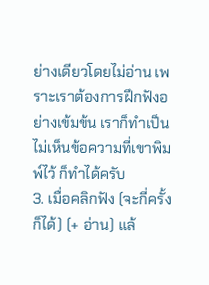ย่างเดียวโดยไม่อ่าน เพราะเราต้องการฝึกฟังอย่างเข้มข้น เราก็ทำเป็นไม่เห็นข้อความที่เขาพิมพ์ไว้ ก็ทำได้ครับ
3. เมื่อคลิกฟัง (จะกี่ครั้งก็ได้) (+ อ่าน) แล้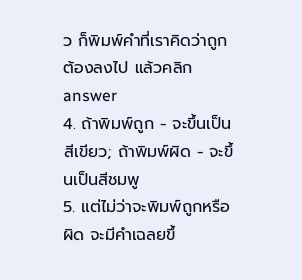ว ก็พิมพ์คำที่เราคิดว่าถูกต้องลงไป แล้วคลิก answer
4. ถ้าพิมพ์ถูก - จะขึ้นเป็นสีเขียว; ถ้าพิมพ์ผิด - จะขึ้นเป็นสีชมพู
5. แต่ไม่ว่าจะพิมพ์ถูกหรือผิด จะมีคำเฉลยขึ้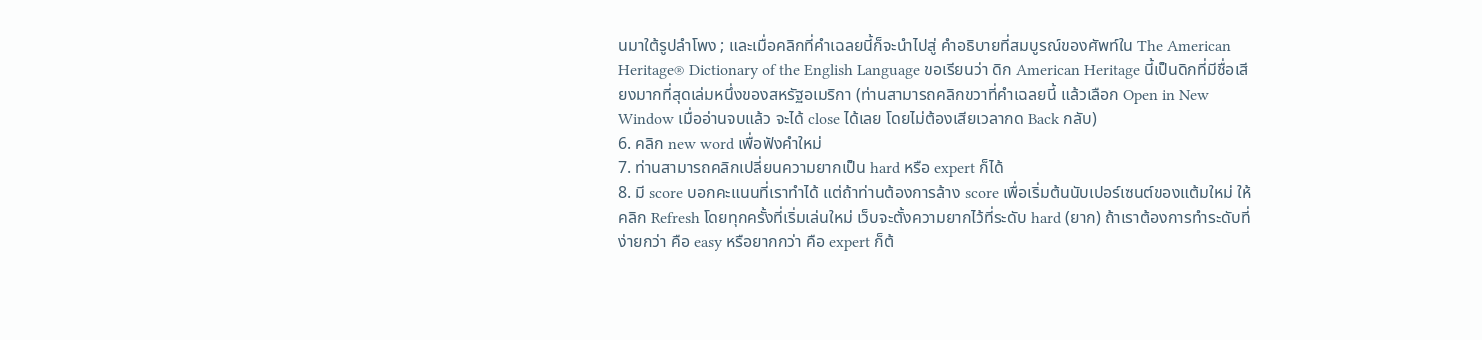นมาใต้รูปลำโพง ; และเมื่อคลิกที่คำเฉลยนี้ก็จะนำไปสู่ คำอธิบายที่สมบูรณ์ของศัพท์ใน The American Heritage® Dictionary of the English Language ขอเรียนว่า ดิก American Heritage นี้เป็นดิกที่มีชื่อเสียงมากที่สุดเล่มหนึ่งของสหรัฐอเมริกา (ท่านสามารถคลิกขวาที่คำเฉลยนี้ แล้วเลือก Open in New Window เมื่ออ่านจบแล้ว จะได้ close ได้เลย โดยไม่ต้องเสียเวลากด Back กลับ)
6. คลิก new word เพื่อฟังคำใหม่
7. ท่านสามารถคลิกเปลี่ยนความยากเป็น hard หรือ expert ก็ได้
8. มี score บอกคะแนนที่เราทำได้ แต่ถ้าท่านต้องการล้าง score เพื่อเริ่มต้นนับเปอร์เซนต์ของแต้มใหม่ ให้คลิก Refresh โดยทุกครั้งที่เริ่มเล่นใหม่ เว็บจะตั้งความยากไว้ที่ระดับ hard (ยาก) ถ้าเราต้องการทำระดับที่ง่ายกว่า คือ easy หรือยากกว่า คือ expert ก็ต้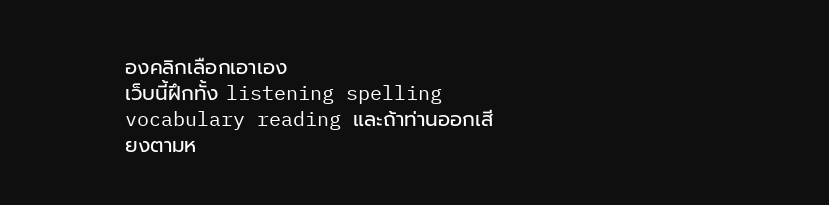องคลิกเลือกเอาเอง
เว็บนี้ฝึกทั้ง listening spelling vocabulary reading และถ้าท่านออกเสียงตามห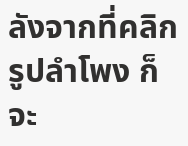ลังจากที่คลิกรูปลำโพง ก็จะ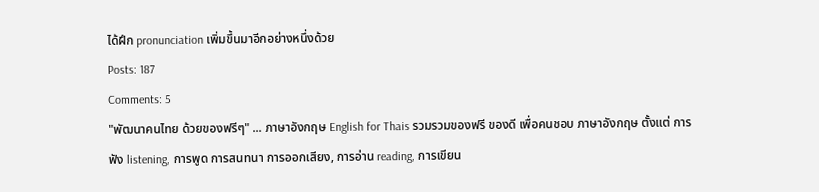ได้ฝึก pronunciation เพิ่มขึ้นมาอีกอย่างหนึ่งด้วย
Posts: 187
Comments: 5
"พัฒนาคนไทย ด้วยของฟรีๆ" ... ภาษาอังกฤษ English for Thais รวมรวมของฟรี ของดี เพื่อคนชอบ ภาษาอังกฤษ ตั้งแต่ การฟัง listening, การพูด การสนทนา การออกเสียง, การอ่าน reading, การเขียน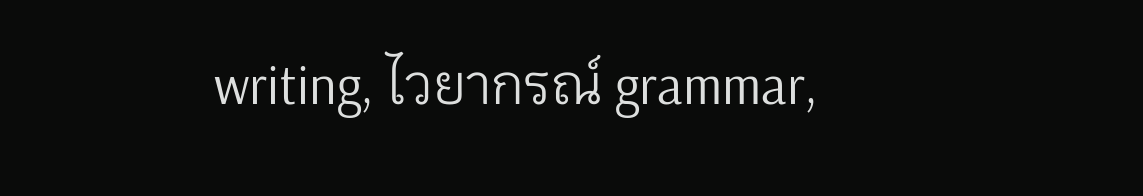writing, ไวยากรณ์ grammar,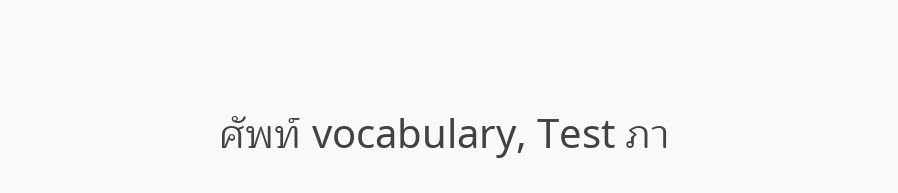ศัพท์ vocabulary, Test ภา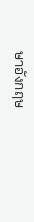ษาอังกฤษ